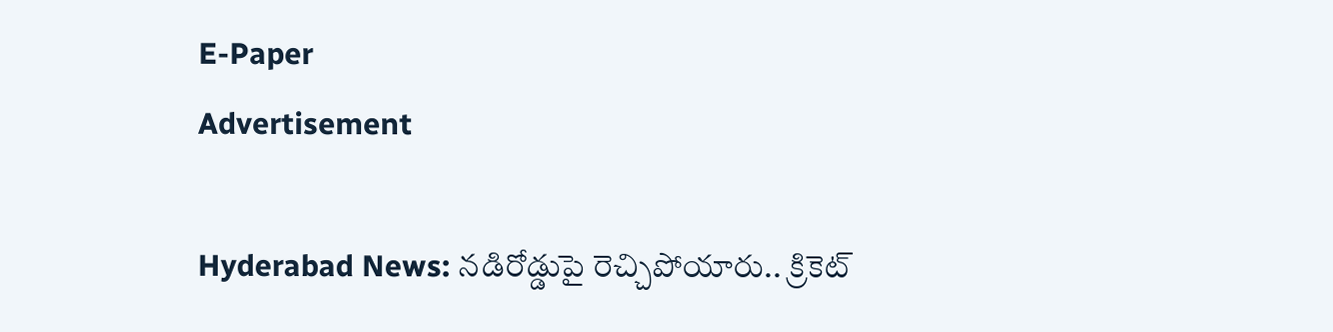E-Paper
Advertisement

Hyderabad News: నడిరోడ్డుపై రెచ్చిపోయారు.. క్రికెట్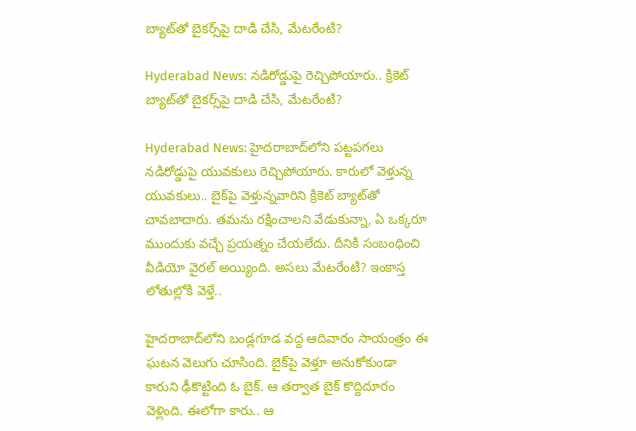బ్యాట్‌తో బైకర్స్‌పై దాడి చేసి, మేటరేంటి?

Hyderabad News: నడిరోడ్డుపై రెచ్చిపోయారు.. క్రికెట్ బ్యాట్‌తో బైకర్స్‌పై దాడి చేసి, మేటరేంటి?

Hyderabad News: హైదరాబాద్‌లోని పట్టపగలు నడిరోడ్డుపై యువకులు రెచ్చిపోయారు. కారులో వెళ్తున్న యువకులు.. బైక్‌పై వెళ్తున్నవారిని క్రికెట్ బ్యాట్‌తో చావబాదారు. తమను రక్షించాలని వేడుకున్నా, ఏ ఒక్కరూ ముందుకు వచ్చే ప్రయత్నం చేయలేదు. దీనికి సంబంధించి వీడియో వైరల్ అయ్యింది. అసలు మేటరేంటి? ఇంకాస్త లోతుల్లోకి వెళ్తే..

హైదరాబాద్‌లోని బండ్లగూడ వద్ద ఆదివారం సాయంత్రం ఈ ఘటన వెలుగు చూసింది. బైక్‌పై వెళ్తూ అనుకోకుండా కారుని ఢీకొట్టింది ఓ బైక్. ఆ తర్వాత బైక్ కొద్దిదూరం వెళ్లింది. ఈలోగా కారు.. ఆ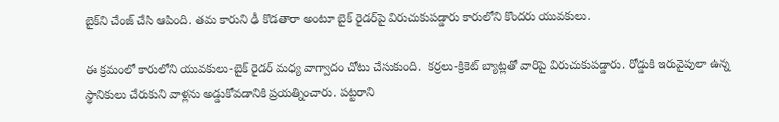బైక్‌ని చేంజ్ చేసి ఆపింది. తమ కారుని ఢీ కొడతారా అంటూ బైక్ రైడర్‌పై విరుచుకుపడ్డారు కారులోని కొందరు యువకులు.

ఈ క్రమంలో కారులోని యువకులు-బైక్ రైడర్‌ మధ్య వాగ్వాదం చోటు చేసుకుంది.  కర్రలు-క్రికెట్‌ బ్యాట్లతో వారిపై విరుచుకుపడ్డారు. రోడ్డుకి ఇరువైపులా ఉన్న స్థానికులు చేరుకుని వాళ్లను అడ్డుకోవడానికి ప్రయత్నించారు. పట్టరాని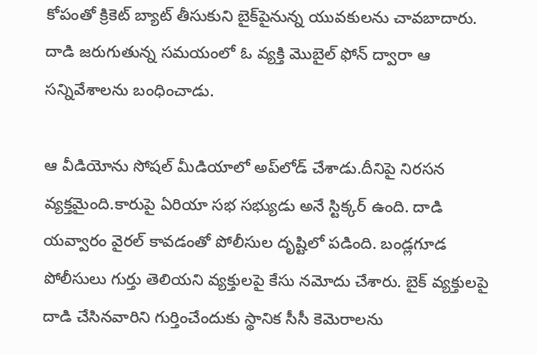కోపంతో క్రికెట్ బ్యాట్ తీసుకుని బైక్‌పైనున్న యువకులను చావబాదారు. దాడి జరుగుతున్న సమయంలో ఓ వ్యక్తి మొబైల్ ఫోన్ ద్వారా ఆ సన్నివేశాలను బంధించాడు.

ఆ వీడియోను సోషల్ మీడియాలో అప్‌లోడ్ చేశాడు.దీనిపై నిరసన వ్యక్తమైంది.కారుపై ఏరియా సభ సభ్యుడు అనే స్టిక్కర్ ఉంది. దాడి యవ్వారం వైరల్ కావడంతో పోలీసుల దృష్టిలో పడింది. బండ్లగూడ పోలీసులు గుర్తు తెలియని వ్యక్తులపై కేసు నమోదు చేశారు. బైక్‌ వ్యక్తులపై దాడి చేసినవారిని గుర్తించేందుకు స్థానిక సీసీ కెమెరాలను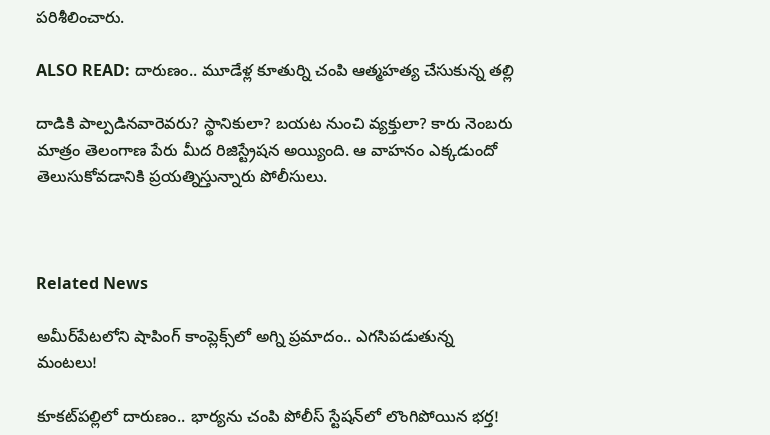పరిశీలించారు.

ALSO READ: దారుణం.. మూడేళ్ల కూతుర్ని చంపి ఆత్మహత్య చేసుకున్న తల్లి

దాడికి పాల్పడినవారెవరు? స్థానికులా? బయట నుంచి వ్యక్తులా? కారు నెంబరు మాత్రం తెలంగాణ పేరు మీద రిజిస్ట్రేషన అయ్యింది. ఆ వాహనం ఎక్కడుందో తెలుసుకోవడానికి ప్రయత్నిస్తున్నారు పోలీసులు.



Related News

అమీర్‌పేటలోని షాపింగ్ కాంప్లెక్స్‌లో అగ్ని ప్రమాదం.. ఎగసిపడుతున్న మంటలు!

కూకట్‌పల్లిలో దారుణం.. భార్యను చంపి పోలీస్ స్టేషన్‌లో లొంగిపోయిన భర్త!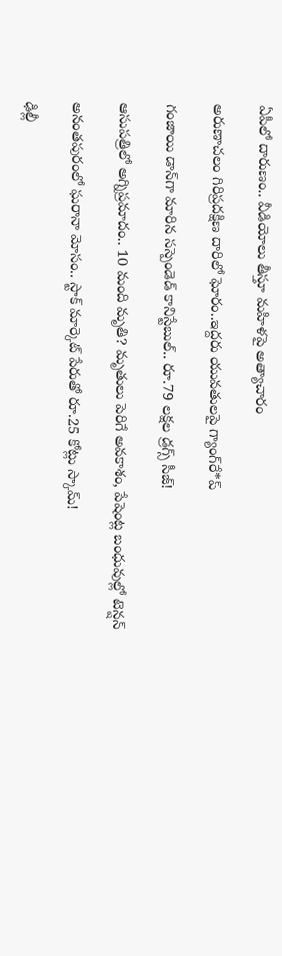ఏపీలో దారుణం.. వీడియోలు తీస్తూ మ‌హిళ‌పై అత్యాచారం

అరుణాచలం గిరిప్రదక్షిణ దారిలో ఘోరం..ఇద్దరు యువతులపై గ్యాంగ్‌రే*ప్

గంజాయి డాన్‌గా మారిన సస్పెండెడ్ కానిస్టేబుల్.. రూ.79 లక్షల డ్రగ్స్ సీజ్!

ఆసుపత్రిలో అగ్నిప్రమాదం.. 10 మంది మృతి? మృతులు పెరిగే అవకాశం, పేషెంట్ల బంధువుల్లో టెన్షన్

అనంతపురంలో ఘరానా మోసం.. స్టాక్ మార్కెట్ పేరుతో రూ.25 కోట్లు స్కామ్!

ఢిల్లీ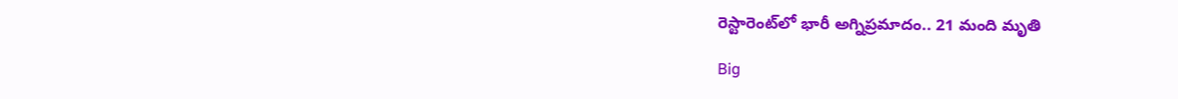రెస్టారెంట్‌లో భారీ అగ్నిప్రమాదం.. 21 మంది మృతి

Big